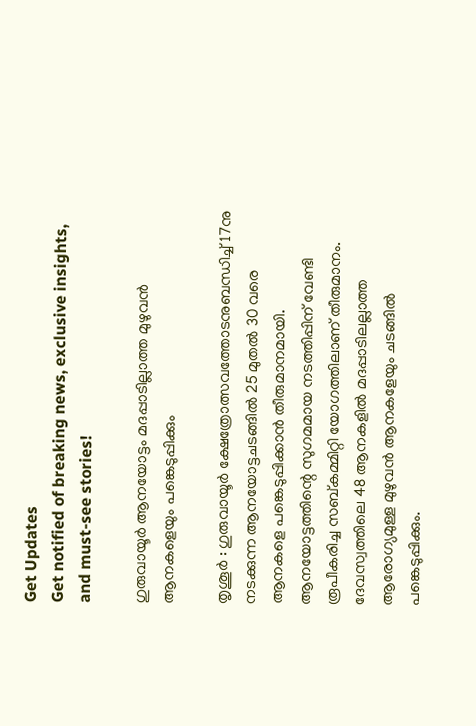Get Updates
Get notified of breaking news, exclusive insights, and must-see stories!

ഗുരുവായൂര്‍ ആനയോട്ടം മദപ്പാടില്ലാത്ത മുഴുവന്‍ ആനകളെയും പങ്കെടുപ്പിക്കും

തൃശൂര്‍ : ഗുരുവായൂര്‍ ക്ഷേത്രോത്സവത്തോടനുബന്ധിച്ച് 17നു നടക്കുന്ന ആനയോട്ടചടങ്ങില്‍ 25 മുതല്‍ 30 വരെ ആനകളെ പങ്കെടുപ്പിക്കാന്‍ തീരുമാനമായി. ആനയോട്ടത്തിന്റെ സുഗമമായ നടത്തിപ്പിന് വേണ്ടി രൂപീകരിച്ച സബ്കമ്മിറ്റി യോഗത്തിലാണ് തീരുമാനം. ദേവസ്വത്തിലെ 48 ആനകളില്‍ മദപ്പാടിലല്ലാത്ത ആരോഗ്യമുള്ള മുഴുവന്‍ ആനകളേയും ചടങ്ങില്‍ പങ്കെടുപ്പിക്കും.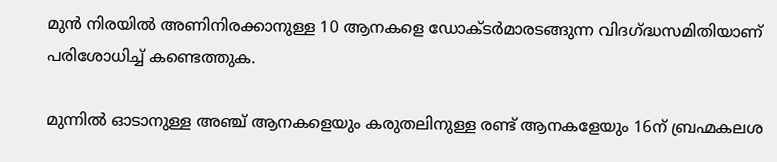മുന്‍ നിരയില്‍ അണിനിരക്കാനുള്ള 10 ആനകളെ ഡോക്ടര്‍മാരടങ്ങുന്ന വിദഗ്ദ്ധസമിതിയാണ് പരിശോധിച്ച് കണ്ടെത്തുക.

മുന്നില്‍ ഓടാനുള്ള അഞ്ച് ആനകളെയും കരുതലിനുള്ള രണ്ട് ആനകളേയും 16ന് ബ്രഹ്മകലശ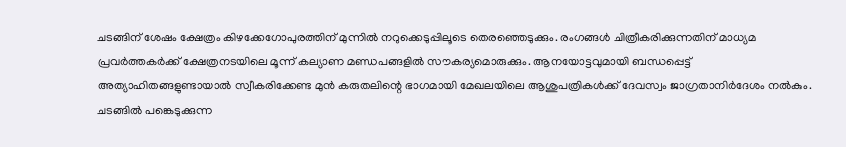ചടങ്ങിന് ശേഷം ക്ഷേത്രം കിഴക്കേഗോപുരത്തിന് മുന്നില്‍ നറുക്കെടുപ്പിലൂടെ തെരഞ്ഞെടുക്കും. രംഗങ്ങള്‍ ചിത്രീകരിക്കുന്നതിന് മാധ്യമ പ്രവര്‍ത്തകര്‍ക്ക് ക്ഷേത്രനടയിലെ മൂന്ന് കല്യാണ മണ്ഡപങ്ങളില്‍ സൗകര്യമൊരുക്കും. ആനയോട്ടവുമായി ബന്ധപ്പെട്ട് അത്യാഹിതങ്ങളുണ്ടായാല്‍ സ്വീകരിക്കേണ്ട മുന്‍ കരുതലിന്റെ ഭാഗമായി മേഖലയിലെ ആശുപത്രികള്‍ക്ക് ദേവസ്വം ജാഗ്രതാനിര്‍ദേശം നല്‍കും. ചടങ്ങില്‍ പങ്കെടുക്കുന്ന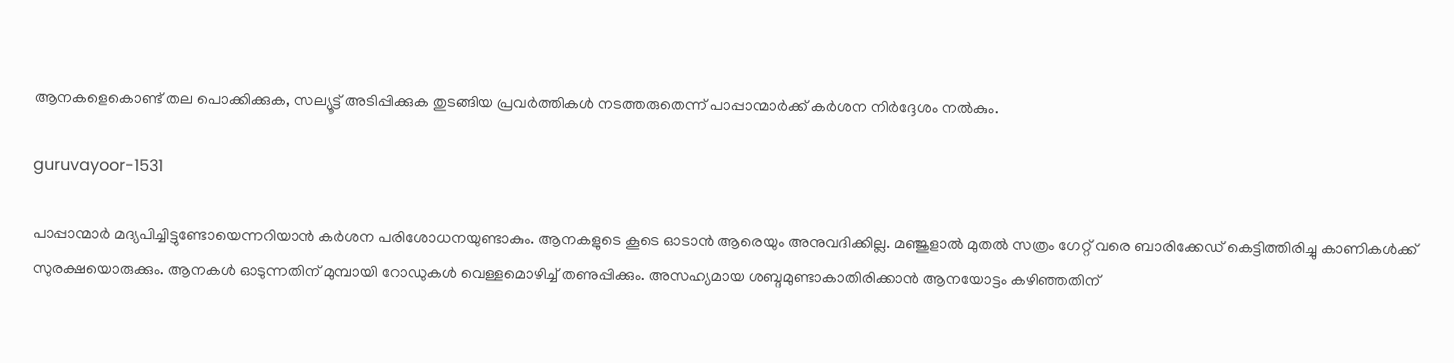ആനകളെകൊണ്ട് തല പൊക്കിക്കുക, സല്യൂട്ട് അടിപ്പിക്കുക തുടങ്ങിയ പ്രവര്‍ത്തികള്‍ നടത്തരുതെന്ന് പാപ്പാന്മാര്‍ക്ക് കര്‍ശന നിര്‍ദ്ദേശം നല്‍കും.

guruvayoor-1531

പാപ്പാന്മാര്‍ മദ്യപിച്ചിട്ടുണ്ടോയെന്നറിയാന്‍ കര്‍ശന പരിശോധനയുണ്ടാകും. ആനകളുടെ കൂടെ ഓടാന്‍ ആരെയും അനുവദിക്കില്ല. മഞ്ജുളാല്‍ മുതല്‍ സത്രം ഗേറ്റ് വരെ ബാരിക്കേഡ് കെട്ടിത്തിരിച്ചു കാണികള്‍ക്ക് സുരക്ഷയൊരുക്കും. ആനകള്‍ ഓടുന്നതിന് മുമ്പായി റോഡുകള്‍ വെള്ളമൊഴിച്ച് തണുപ്പിക്കും. അസഹ്യമായ ശബ്ദമുണ്ടാകാതിരിക്കാന്‍ ആനയോട്ടം കഴിഞ്ഞതിന്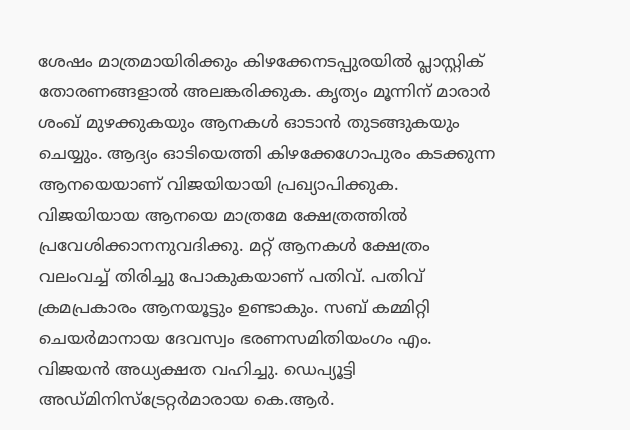ശേഷം മാത്രമായിരിക്കും കിഴക്കേനടപ്പുരയില്‍ പ്ലാസ്റ്റിക് തോരണങ്ങളാല്‍ അലങ്കരിക്കുക. കൃത്യം മൂന്നിന് മാരാര്‍ ശംഖ് മുഴക്കുകയും ആനകള്‍ ഓടാന്‍ തുടങ്ങുകയും ചെയ്യും. ആദ്യം ഓടിയെത്തി കിഴക്കേഗോപുരം കടക്കുന്ന ആനയെയാണ് വിജയിയായി പ്രഖ്യാപിക്കുക. വിജയിയായ ആനയെ മാത്രമേ ക്ഷേത്രത്തില്‍ പ്രവേശിക്കാനനുവദിക്കു. മറ്റ് ആനകള്‍ ക്ഷേത്രം വലംവച്ച് തിരിച്ചു പോകുകയാണ് പതിവ്. പതിവ് ക്രമപ്രകാരം ആനയൂട്ടും ഉണ്ടാകും. സബ് കമ്മിറ്റി ചെയര്‍മാനായ ദേവസ്വം ഭരണസമിതിയംഗം എം. വിജയന്‍ അധ്യക്ഷത വഹിച്ചു. ഡെപ്യൂട്ടി അഡ്മിനിസ്‌ട്രേറ്റര്‍മാരായ കെ.ആര്‍.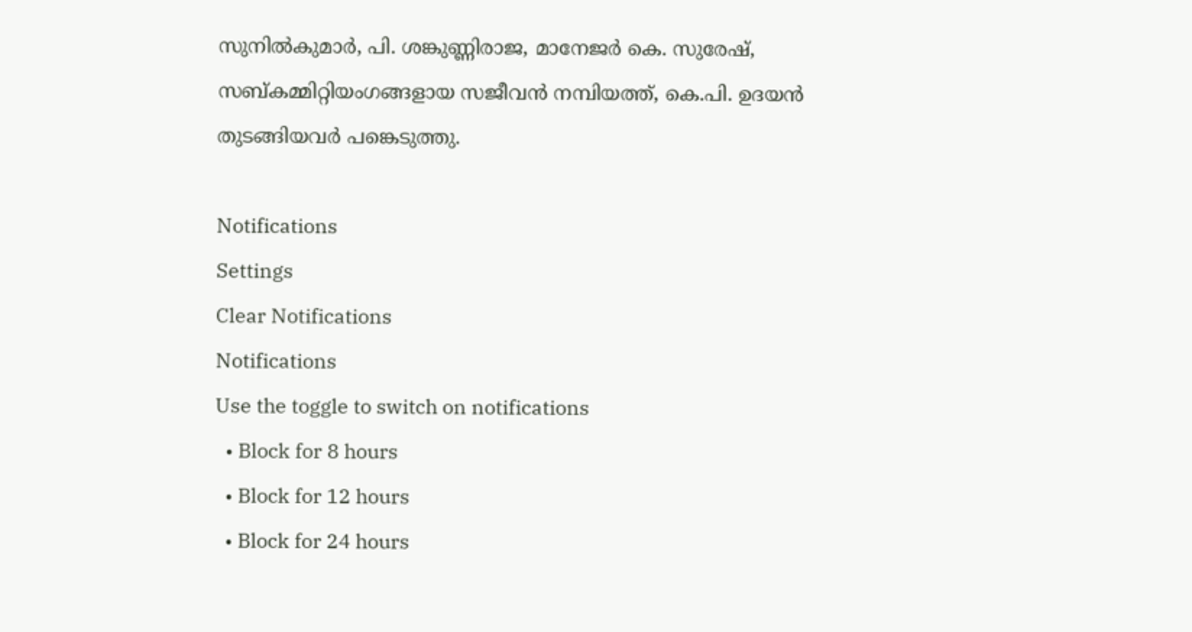സുനില്‍കുമാര്‍, പി. ശങ്കുണ്ണിരാജ, മാനേജര്‍ കെ. സുരേഷ്, സബ്കമ്മിറ്റിയംഗങ്ങളായ സജീവന്‍ നമ്പിയത്ത്, കെ.പി. ഉദയന്‍ തുടങ്ങിയവര്‍ പങ്കെടുത്തു.

Notifications
Settings
Clear Notifications
Notifications
Use the toggle to switch on notifications
  • Block for 8 hours
  • Block for 12 hours
  • Block for 24 hours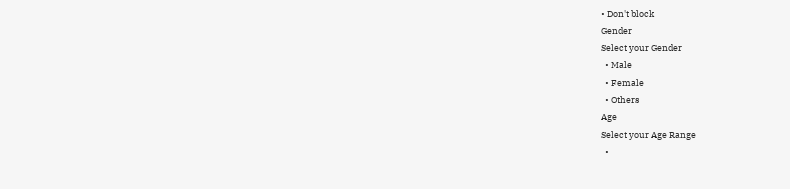• Don't block
Gender
Select your Gender
  • Male
  • Female
  • Others
Age
Select your Age Range
  •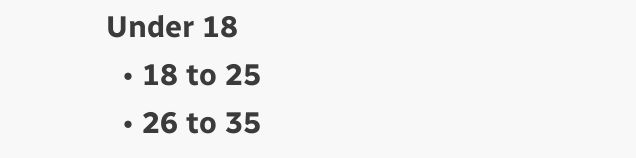Under 18
  • 18 to 25
  • 26 to 35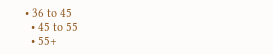• 36 to 45
  • 45 to 55
  • 55+